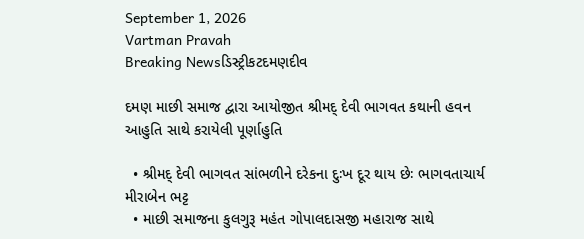September 1, 2026
Vartman Pravah
Breaking Newsડિસ્ટ્રીકટદમણદીવ

દમણ માછી સમાજ દ્વારા આયોજીત શ્રીમદ્‌ દેવી ભાગવત કથાની હવન આહુતિ સાથે કરાયેલી પૂર્ણાહુતિ

  • શ્રીમદ્‌ દેવી ભાગવત સાંભળીને દરેકના દુઃખ દૂર થાય છેઃ ભાગવતાચાર્ય મીરાબેન ભટ્ટ
  • માછી સમાજના કુલગુરૂ મહંત ગોપાલદાસજી મહારાજ સાથે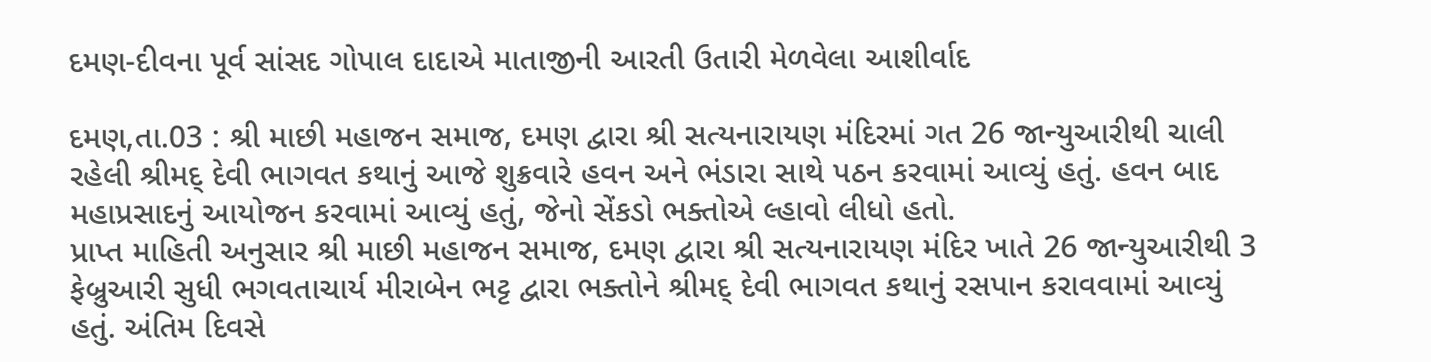દમણ-દીવના પૂર્વ સાંસદ ગોપાલ દાદાએ માતાજીની આરતી ઉતારી મેળવેલા આશીર્વાદ

દમણ,તા.03 : શ્રી માછી મહાજન સમાજ, દમણ દ્વારા શ્રી સત્‍યનારાયણ મંદિરમાં ગત 26 જાન્‍યુઆરીથી ચાલી રહેલી શ્રીમદ્‌ દેવી ભાગવત કથાનું આજે શુક્રવારે હવન અને ભંડારા સાથે પઠન કરવામાં આવ્‍યું હતું. હવન બાદ મહાપ્રસાદનું આયોજન કરવામાં આવ્‍યું હતું, જેનો સેંકડો ભક્‍તોએ લ્‍હાવો લીધો હતો.
પ્રાપ્ત માહિતી અનુસાર શ્રી માછી મહાજન સમાજ, દમણ દ્વારા શ્રી સત્‍યનારાયણ મંદિર ખાતે 26 જાન્‍યુઆરીથી 3 ફેબ્રુઆરી સુધી ભગવતાચાર્ય મીરાબેન ભટ્ટ દ્વારા ભક્‍તોને શ્રીમદ્‌ દેવી ભાગવત કથાનું રસપાન કરાવવામાં આવ્‍યું હતું. અંતિમ દિવસે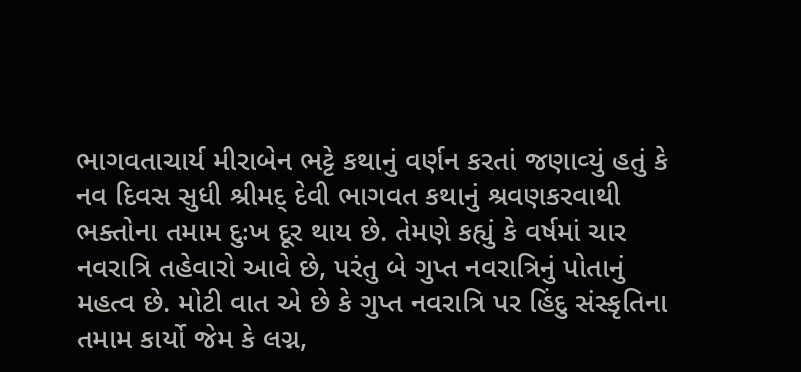ભાગવતાચાર્ય મીરાબેન ભટ્ટે કથાનું વર્ણન કરતાં જણાવ્‍યું હતું કે નવ દિવસ સુધી શ્રીમદ્‌ દેવી ભાગવત કથાનું શ્રવણકરવાથી ભક્‍તોના તમામ દુઃખ દૂર થાય છે. તેમણે કહ્યું કે વર્ષમાં ચાર નવરાત્રિ તહેવારો આવે છે, પરંતુ બે ગુપ્ત નવરાત્રિનું પોતાનું મહત્‍વ છે. મોટી વાત એ છે કે ગુપ્ત નવરાત્રિ પર હિંદુ સંસ્‍કૃતિના તમામ કાર્યો જેમ કે લગ્ન,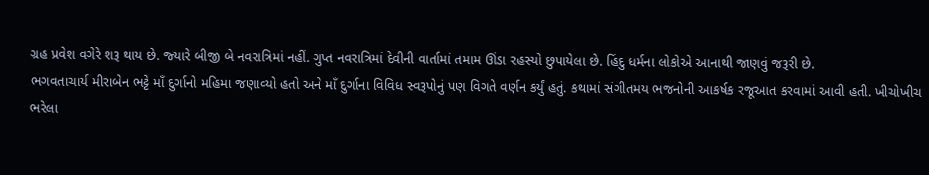ગ્રહ પ્રવેશ વગેરે શરૂ થાય છે. જ્‍યારે બીજી બે નવરાત્રિમાં નહીં. ગુપ્ત નવરાત્રિમાં દેવીની વાર્તામાં તમામ ઊંડા રહસ્‍યો છુપાયેલા છે. હિંદુ ધર્મના લોકોએ આનાથી જાણવું જરૂરી છે.
ભગવતાચાર્ય મીરાબેન ભટ્ટે માઁ દુર્ગાનો મહિમા જણાવ્‍યો હતો અને માઁ દુર્ગાના વિવિધ સ્‍વરૂપોનું પણ વિગતે વર્ણન કર્યું હતું. કથામાં સંગીતમય ભજનોની આકર્ષક રજૂઆત કરવામાં આવી હતી. ખીચોખીચ ભરેલા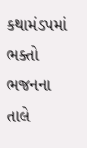કથામંડપમાં ભક્‍તો ભજનના તાલે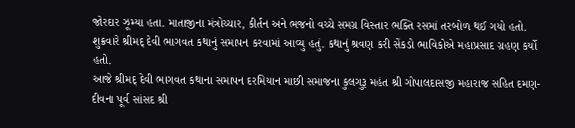જોરદાર ઝૂમ્‍યા હતા. માતાજીના મંત્રોચ્‍ચાર, કીર્તન અને ભજનો વચ્‍ચે સમગ્ર વિસ્‍તાર ભક્‍તિ રસમાં તરબોળ થઈ ગયો હતો. શુક્રવારે શ્રીમદ્‌ દેવી ભાગવત કથાનું સમાપન કરવામાં આવ્‍યુ હતું. કથાનું શ્રવણ કરી સેંકડો ભાવિકોએ મહાપ્રસાદ ગ્રહણ કર્યો હતો.
આજે શ્રીમદ્‌ દેવી ભાગવત કથાના સમાપન દરમિયાન માછી સમાજના કુલગુરૂ મહંત શ્રી ગોપાલદાસજી મહારાજ સહિત દમણ-દીવના પૂર્વ સાંસદ શ્રી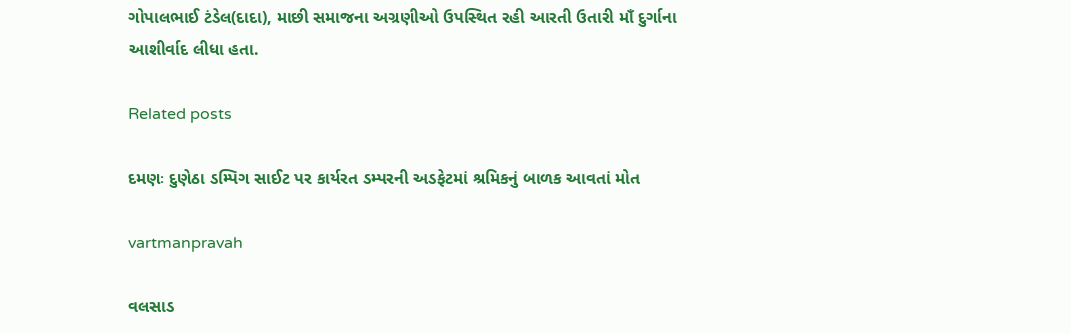ગોપાલભાઈ ટંડેલ(દાદા), માછી સમાજના અગ્રણીઓ ઉપસ્‍થિત રહી આરતી ઉતારી માઁ દુર્ગાના આશીર્વાદ લીધા હતા.

Related posts

દમણઃ દુણેઠા ડમ્‍પિંગ સાઈટ પર કાર્યરત ડમ્‍પરની અડફેટમાં શ્રમિકનું બાળક આવતાં મોત

vartmanpravah

વલસાડ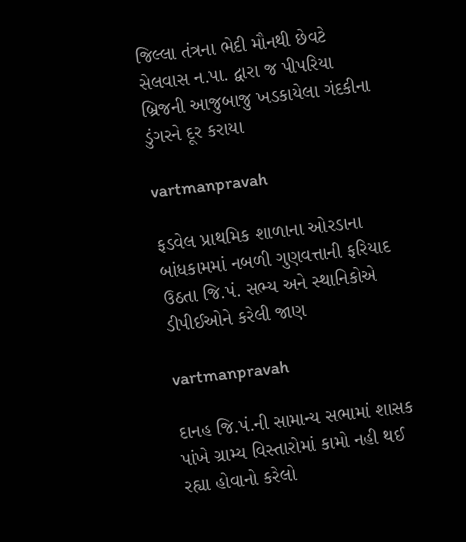જિલ્લા તંત્રના ભેદી મૌનથી છેવટે સેલવાસ ન.પા. દ્વારા જ પીપરિયા બ્રિજની આજુબાજુ ખડકાયેલા ગંદકીના ડુંગરને દૂર કરાયા

vartmanpravah

ફડવેલ પ્રાથમિક શાળાના ઓરડાના બાંધકામમાં નબળી ગુણવત્તાની ફરિયાદ ઉઠતા જિ.પં. સભ્‍ય અને સ્‍થાનિકોએ ડીપીઈઓને કરેલી જાણ

vartmanpravah

દાનહ જિ.પં.ની સામાન્‍ય સભામાં શાસક પાંખે ગ્રામ્‍ય વિસ્‍તારોમાં કામો નહી થઈ રહ્યા હોવાનો કરેલો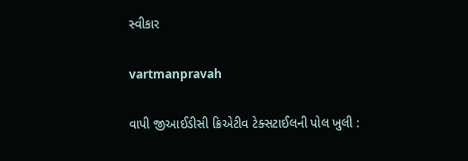સ્‍વીકાર

vartmanpravah

વાપી જીઆઈડીસી ક્રિએટીવ ટેક્‍સટાઈલની પોલ ખુલી :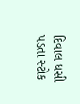દિવાલ ધસી પડતા સ્‍ટોક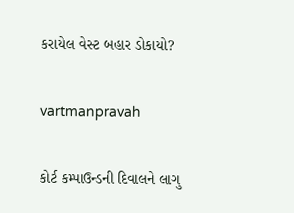કરાયેલ વેસ્‍ટ બહાર ડોકાયો?

vartmanpravah

કોર્ટ કમ્‍પાઉન્‍ડની દિવાલને લાગુ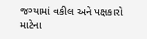જગ્‍યામાં વકીલ અને પક્ષકારો માટેના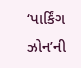‘પાર્કિંગ ઝોન’ની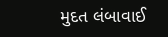મુદત લંબાવાઈ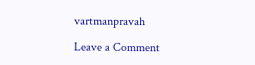vartmanpravah

Leave a Comment